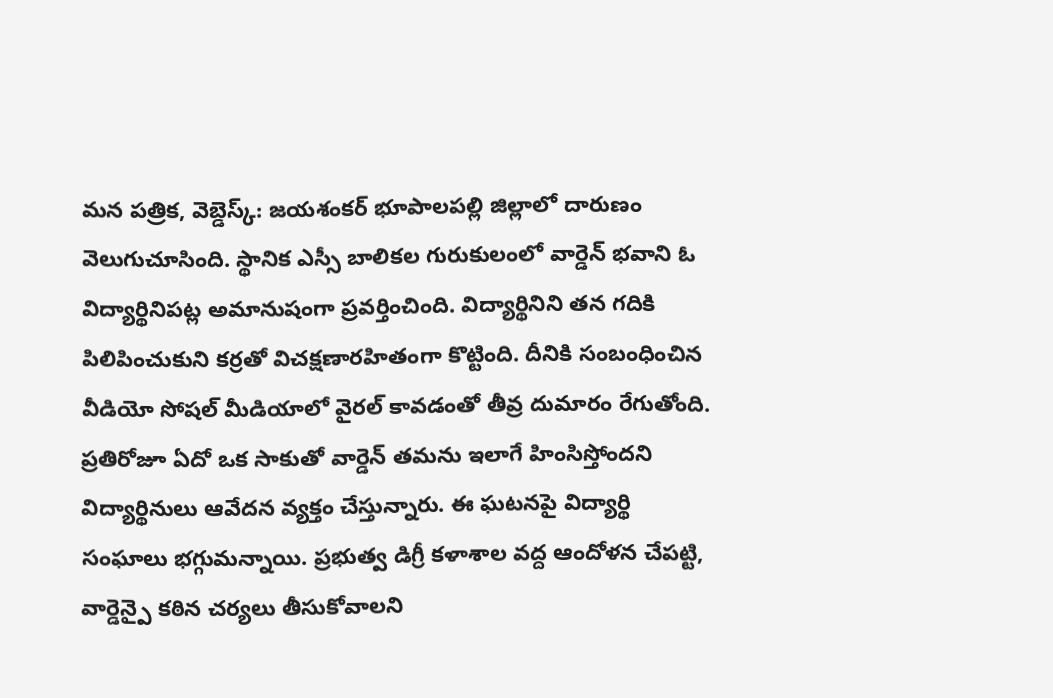మన పత్రిక, వెబ్డెస్క్: జయశంకర్ భూపాలపల్లి జిల్లాలో దారుణం వెలుగుచూసింది. స్థానిక ఎస్సీ బాలికల గురుకులంలో వార్డెన్ భవాని ఓ విద్యార్థినిపట్ల అమానుషంగా ప్రవర్తించింది. విద్యార్థినిని తన గదికి పిలిపించుకుని కర్రతో విచక్షణారహితంగా కొట్టింది. దీనికి సంబంధించిన వీడియో సోషల్ మీడియాలో వైరల్ కావడంతో తీవ్ర దుమారం రేగుతోంది.
ప్రతిరోజూ ఏదో ఒక సాకుతో వార్డెన్ తమను ఇలాగే హింసిస్తోందని విద్యార్థినులు ఆవేదన వ్యక్తం చేస్తున్నారు. ఈ ఘటనపై విద్యార్థి సంఘాలు భగ్గుమన్నాయి. ప్రభుత్వ డిగ్రీ కళాశాల వద్ద ఆందోళన చేపట్టి, వార్డెన్పై కఠిన చర్యలు తీసుకోవాలని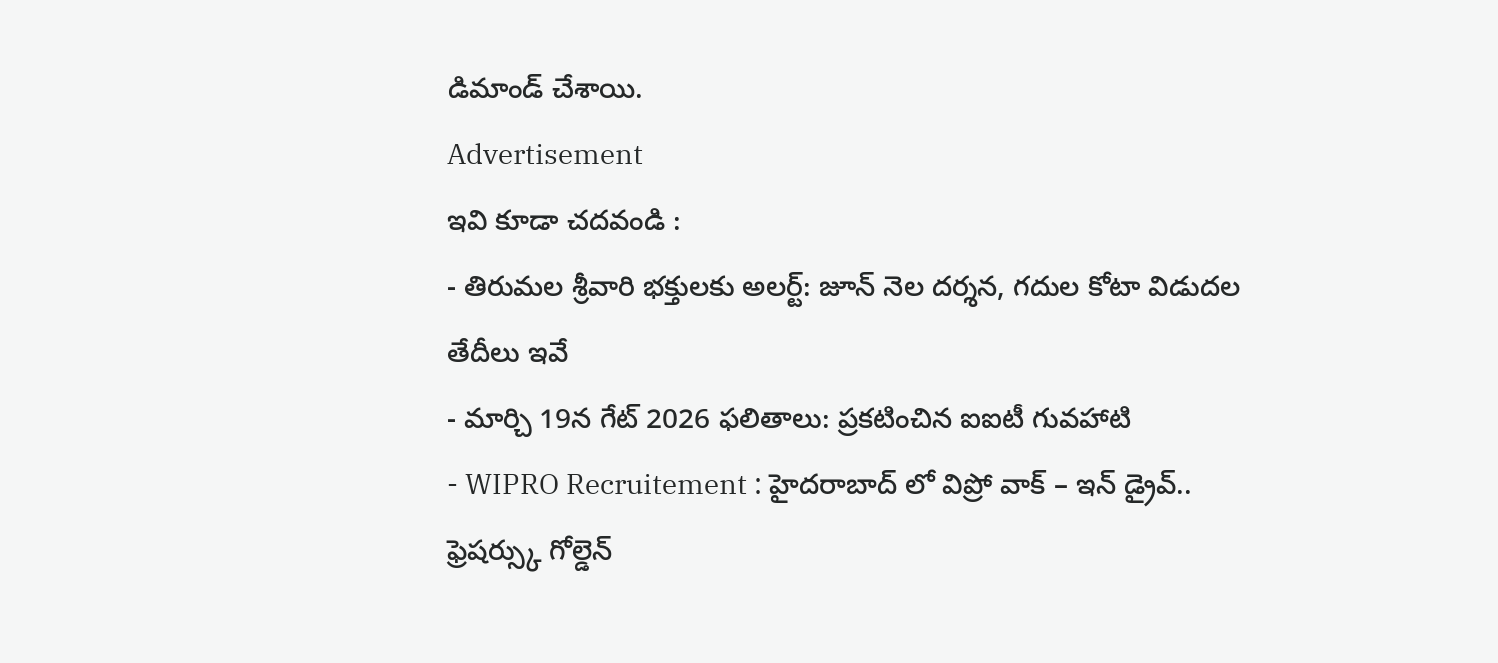డిమాండ్ చేశాయి.
Advertisement
ఇవి కూడా చదవండి :
- తిరుమల శ్రీవారి భక్తులకు అలర్ట్: జూన్ నెల దర్శన, గదుల కోటా విడుదల తేదీలు ఇవే
- మార్చి 19న గేట్ 2026 ఫలితాలు: ప్రకటించిన ఐఐటీ గువహాటి
- WIPRO Recruitement : హైదరాబాద్ లో విప్రో వాక్ – ఇన్ డ్రైవ్.. ఫ్రెషర్స్కు గోల్డెన్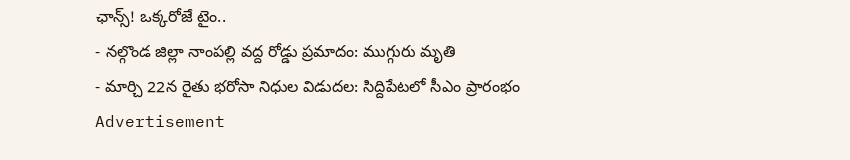ఛాన్స్! ఒక్కరోజే టైం..
- నల్గొండ జిల్లా నాంపల్లి వద్ద రోడ్డు ప్రమాదం: ముగ్గురు మృతి
- మార్చి 22న రైతు భరోసా నిధుల విడుదల: సిద్దిపేటలో సీఎం ప్రారంభం
Advertisement